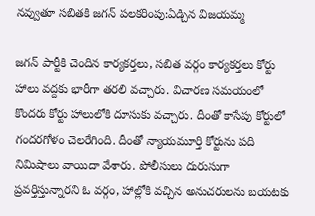నవ్వుతూ సబితకి జగన్ పలకరింపు:ఏడ్చిన విజయమ్మ

జగన్ పార్టీకి చెందిన కార్యకర్తలు, సబిత వర్గం కార్యకర్తలు కోర్టు హాలు వద్దకు భారీగా తరలి వచ్చారు. విచారణ సమయంలో కొందరు కోర్టు హాలులోకి దూసుకు వచ్చారు. దీంతో కాసేపు కోర్టులో గందరగోళం చెలరేగింది. దీంతో న్యాయమూర్తి కోర్టును పది నిమిషాలు వాయిదా వేశారు. పోలీసులు దురుసుగా ప్రవర్తిస్తున్నారని ఓ వర్గం, హాల్లోకి వచ్చిన అనుచరులను బయటకు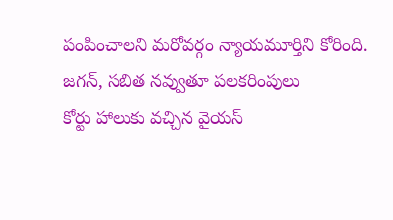పంపించాలని మరోవర్గం న్యాయమూర్తిని కోరింది.
జగన్, సబిత నవ్వుతూ పలకరింపులు
కోర్టు హాలుకు వచ్చిన వైయస్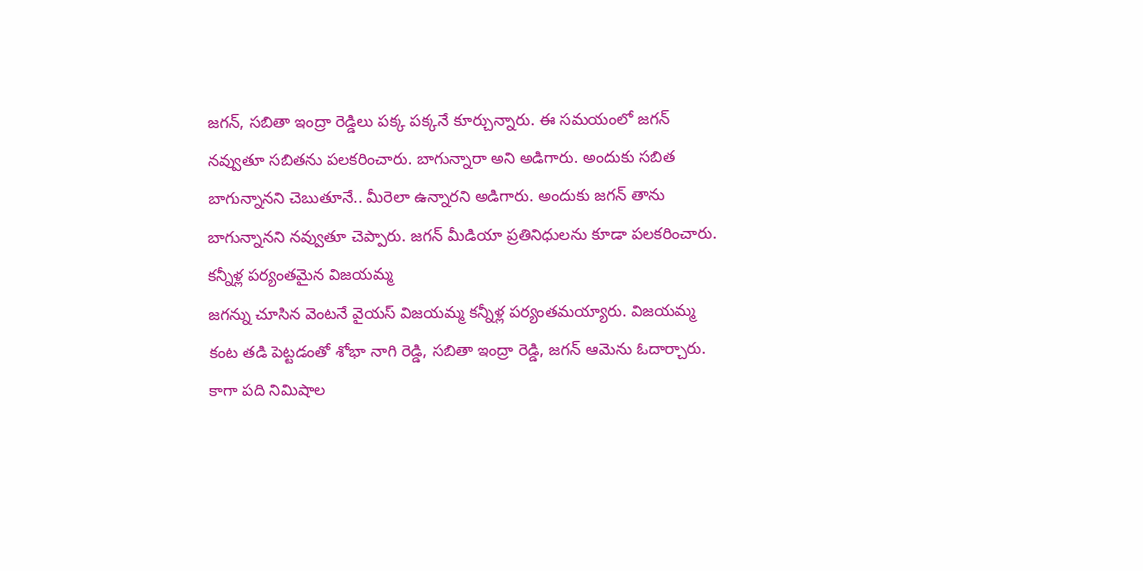జగన్, సబితా ఇంద్రా రెడ్డిలు పక్క పక్కనే కూర్చున్నారు. ఈ సమయంలో జగన్ నవ్వుతూ సబితను పలకరించారు. బాగున్నారా అని అడిగారు. అందుకు సబిత బాగున్నానని చెబుతూనే.. మీరెలా ఉన్నారని అడిగారు. అందుకు జగన్ తాను బాగున్నానని నవ్వుతూ చెప్పారు. జగన్ మీడియా ప్రతినిధులను కూడా పలకరించారు.
కన్నీళ్ల పర్యంతమైన విజయమ్మ
జగన్ను చూసిన వెంటనే వైయస్ విజయమ్మ కన్నీళ్ల పర్యంతమయ్యారు. విజయమ్మ కంట తడి పెట్టడంతో శోభా నాగి రెడ్డి, సబితా ఇంద్రా రెడ్డి, జగన్ ఆమెను ఓదార్చారు. కాగా పది నిమిషాల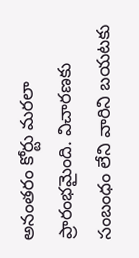అనంతరం కోర్టు మరలా ప్రారంభమైంది. విచారణకు సంబంధం లేని వారిని బయటకు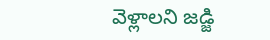వెళ్లాలని జడ్జి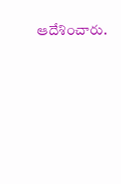ఆదేశించారు.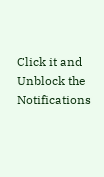Click it and Unblock the Notifications